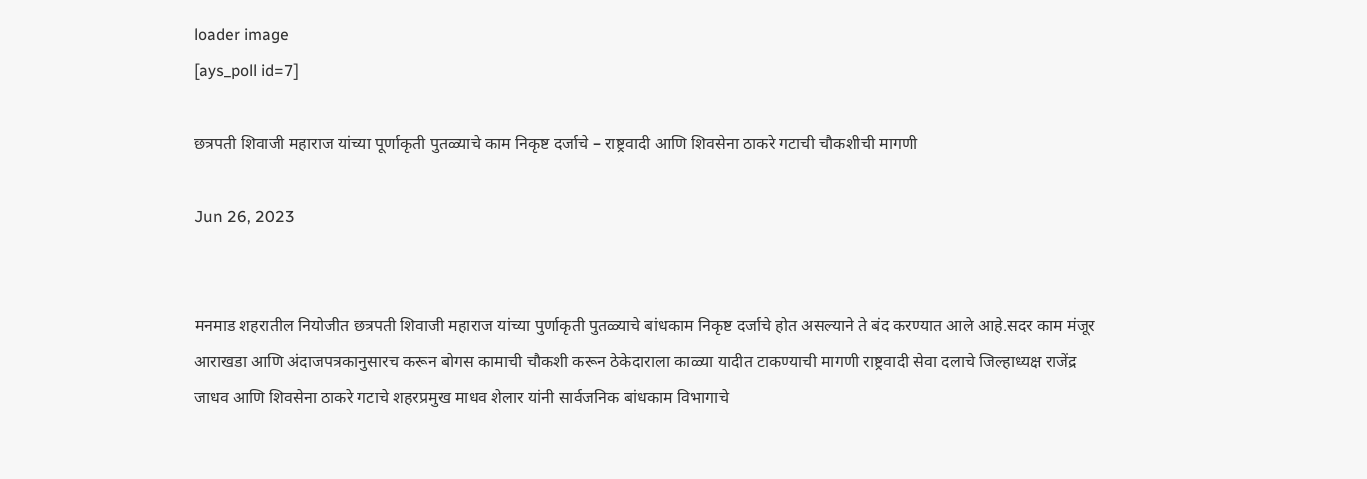loader image
[ays_poll id=7]

छत्रपती शिवाजी महाराज यांच्या पूर्णाकृती पुतळ्याचे काम निकृष्ट दर्जाचे – राष्ट्रवादी आणि शिवसेना ठाकरे गटाची चौकशीची मागणी

Jun 26, 2023


मनमाड शहरातील नियोजीत छत्रपती शिवाजी महाराज यांच्या पुर्णाकृती पुतळ्याचे बांधकाम निकृष्ट दर्जाचे होत असल्याने ते बंद करण्यात आले आहे.सदर काम मंजूर आराखडा आणि अंदाजपत्रकानुसारच करून बोगस कामाची चौकशी करून ठेकेदाराला काळ्या यादीत टाकण्याची मागणी राष्ट्रवादी सेवा दलाचे जिल्हाध्यक्ष राजेंद्र जाधव आणि शिवसेना ठाकरे गटाचे शहरप्रमुख माधव शेलार यांनी सार्वजनिक बांधकाम विभागाचे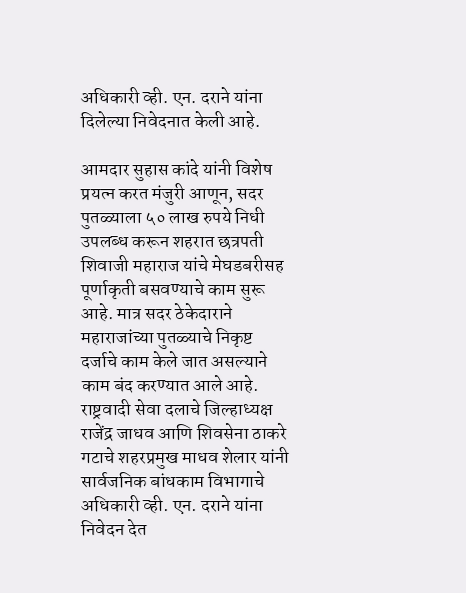अधिकारी व्ही. एन. दराने यांना दिलेल्या निवेदनात केली आहे.

आमदार सुहास कांदे यांनी विशेष प्रयत्न करत मंजुरी आणून, सदर पुतळ्याला ५० लाख रुपये निधी उपलब्ध करून शहरात छत्रपती शिवाजी महाराज यांचे मेघडबरीसह पूर्णाकृती बसवण्याचे काम सुरू आहे. मात्र सदर ठेकेदाराने महाराजांच्या पुतळ्याचे निकृष्ट दर्जाचे काम केले जात असल्याने काम बंद करण्यात आले आहे. राष्ट्रवादी सेवा दलाचे जिल्हाध्यक्ष राजेंद्र जाधव आणि शिवसेना ठाकरे गटाचे शहरप्रमुख माधव शेलार यांनी सार्वजनिक बांधकाम विभागाचे अधिकारी व्ही. एन. दराने यांना निवेदन देत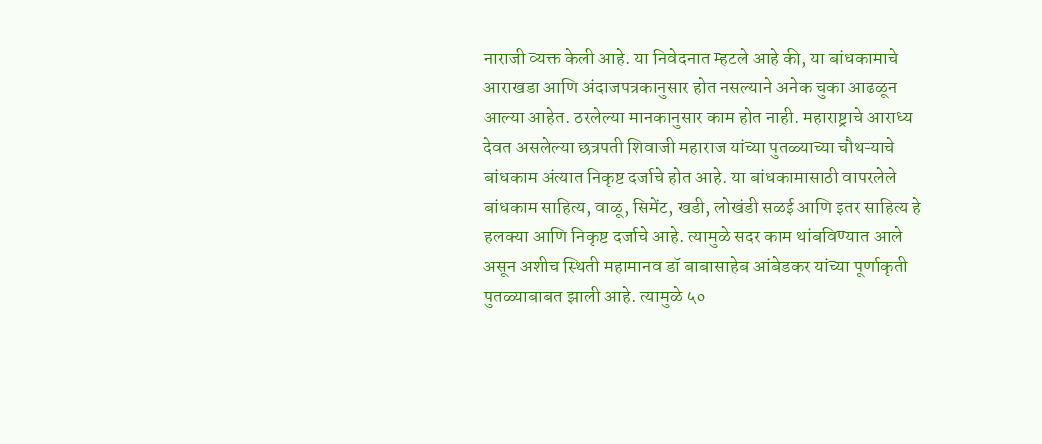नाराजी व्यक्त केली आहे. या निवेदनात म्हटले आहे की, या बांधकामाचे आराखडा आणि अंदाजपत्रकानुसार होत नसल्याने अनेक चुका आढळून आल्या आहेत. ठरलेल्या मानकानुसार काम होत नाही. महाराष्ट्राचे आराध्य देवत असलेल्या छत्रपती शिवाजी महाराज यांच्या पुतळ्याच्या चौथऱ्याचे बांधकाम अंत्यात निकृष्ट दर्जाचे होत आहे. या बांधकामासाठी वापरलेले बांधकाम साहित्य, वाळू, सिमेंट, खडी, लोखंडी सळई आणि इतर साहित्य हे हलक्या आणि निकृष्ट दर्जाचे आहे. त्यामुळे सदर काम थांबविण्यात आले असून अशीच स्थिती महामानव डॉ बाबासाहेब आंबेडकर यांच्या पूर्णाकृती पुतळ्याबाबत झाली आहे. त्यामुळे ५०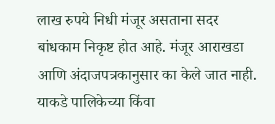लाख रुपये निधी मंजूर असताना सदर बांधकाम निकृष्ट होत आहे. मंजूर आराखडा आणि अंदाजपत्रकानुसार का केले जात नाही. याकडे पालिकेच्या किंवा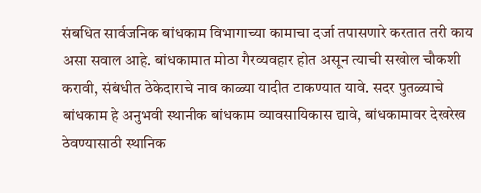संबधित सार्वजनिक बांधकाम विभागाच्या कामाचा दर्जा तपासणारे करतात तरी काय असा सवाल आहे. बांधकामात मोठा गैरव्यवहार होत असून त्याची सखोल चौकशी करावी, संबंधीत ठेकेदाराचे नाव काळ्या यादीत टाकण्यात यावे. सदर पुतळ्याचे बांधकाम हे अनुभवी स्थानीक बांधकाम व्यावसायिकास द्यावे, बांधकामावर देखरेख ठेवण्यासाठी स्थानिक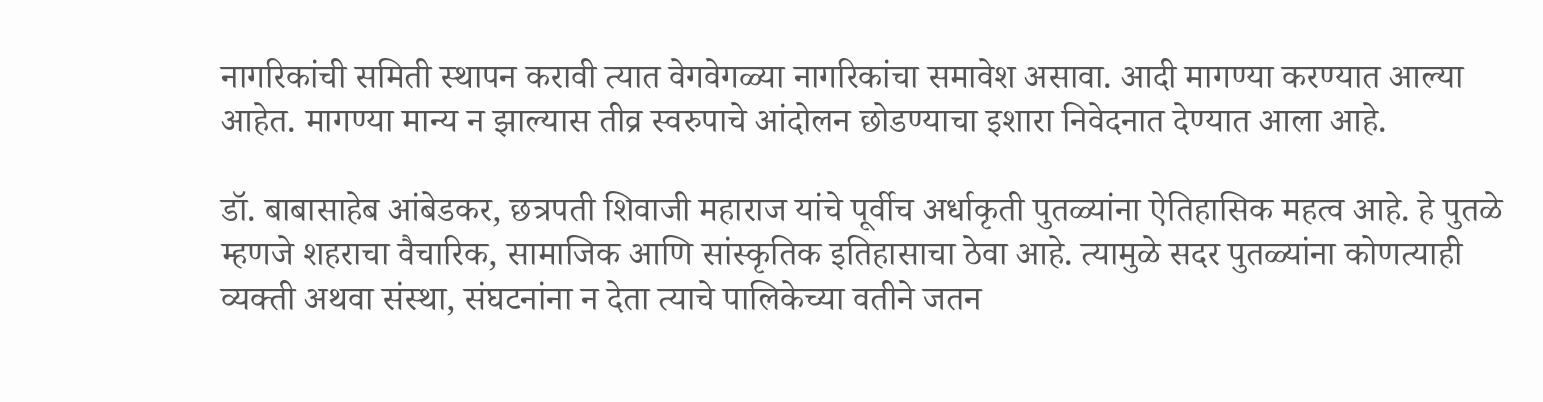नागरिकांची समिती स्थापन करावी त्यात वेगवेगळ्या नागरिकांचा समावेश असावा. आदी मागण्या करण्यात आल्या आहेत. मागण्या मान्य न झाल्यास तीव्र स्वरुपाचे आंदोलन छोडण्याचा इशारा निवेदनात देण्यात आला आहे.

डॉ. बाबासाहेब आंबेडकर, छत्रपती शिवाजी महाराज यांचे पूर्वीच अर्धाकृती पुतळ्यांना ऐतिहासिक महत्व आहे. हे पुतळे म्हणजे शहराचा वैचारिक, सामाजिक आणि सांस्कृतिक इतिहासाचा ठेवा आहे. त्यामुळे सदर पुतळ्यांना कोणत्याही व्यक्ती अथवा संस्था, संघटनांना न देता त्याचे पालिकेच्या वतीने जतन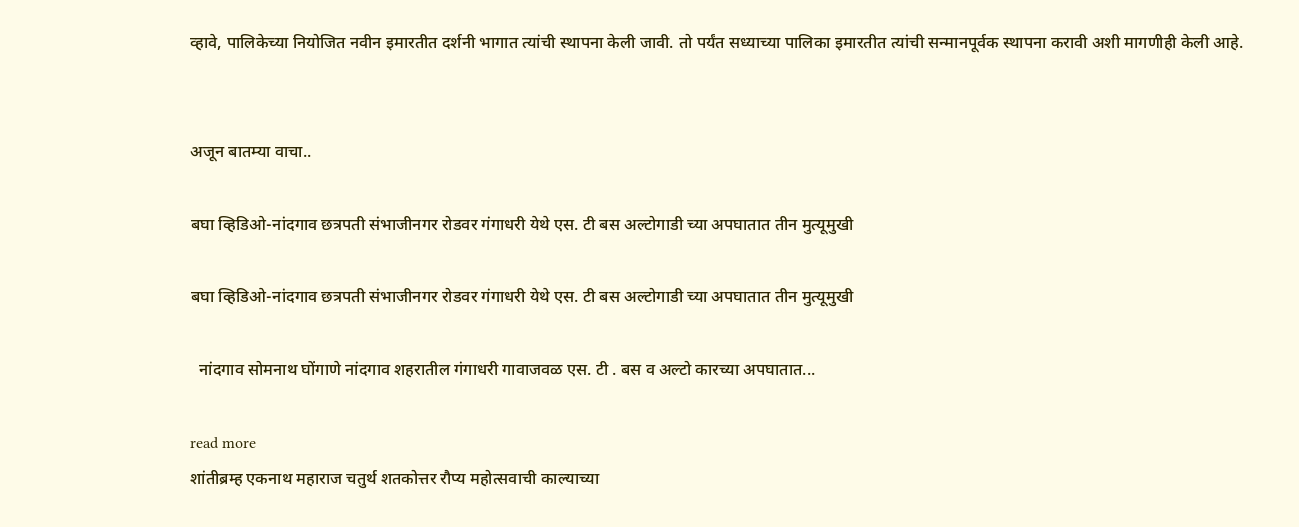व्हावे, पालिकेच्या नियोजित नवीन इमारतीत दर्शनी भागात त्यांची स्थापना केली जावी. तो पर्यंत सध्याच्या पालिका इमारतीत त्यांची सन्मानपूर्वक स्थापना करावी अशी मागणीही केली आहे.


अजून बातम्या वाचा..

बघा व्हिडिओ-नांदगाव छत्रपती संभाजीनगर रोडवर गंगाधरी येथे एस. टी बस अल्टोगाडी च्या अपघातात तीन मुत्यूमुखी

बघा व्हिडिओ-नांदगाव छत्रपती संभाजीनगर रोडवर गंगाधरी येथे एस. टी बस अल्टोगाडी च्या अपघातात तीन मुत्यूमुखी

  नांदगाव सोमनाथ घोंगाणे नांदगाव शहरातील गंगाधरी गावाजवळ एस. टी . बस व अल्टो कारच्या अपघातात...

read more
शांतीब्रम्ह एकनाथ महाराज चतुर्थ शतकोत्तर रौप्य महोत्सवाची काल्याच्या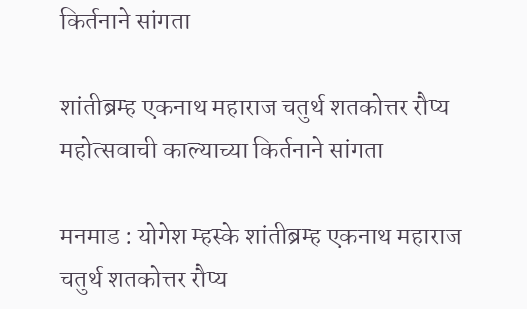किर्तनाने सांगता

शांतीब्रम्ह एकनाथ महाराज चतुर्थ शतकोत्तर रौप्य महोत्सवाची काल्याच्या किर्तनाने सांगता

मनमाड : योगेश म्हस्के शांतीब्रम्ह एकनाथ महाराज चतुर्थ शतकोत्तर रौप्य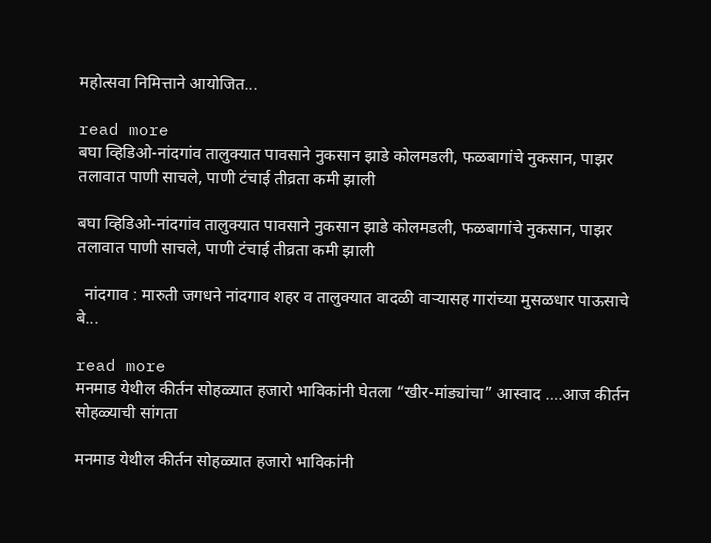महोत्सवा निमित्ताने आयोजित...

read more
बघा व्हिडिओ-नांदगांव तालुक्यात पावसाने नुकसान झाडे कोलमडली, फळबागांचे नुकसान, पाझर तलावात पाणी साचले, पाणी टंचाई तीव्रता कमी झाली

बघा व्हिडिओ-नांदगांव तालुक्यात पावसाने नुकसान झाडे कोलमडली, फळबागांचे नुकसान, पाझर तलावात पाणी साचले, पाणी टंचाई तीव्रता कमी झाली

  नांदगाव : मारुती जगधने नांदगाव शहर व तालुक्यात वादळी वाऱ्यासह गारांच्या मुसळधार पाऊसाचे बे...

read more
मनमाड येथील कीर्तन सोहळ्यात हजारो भाविकांनी घेतला “खीर-मांड्यांचा” आस्वाद ….आज कीर्तन सोहळ्याची सांगता

मनमाड येथील कीर्तन सोहळ्यात हजारो भाविकांनी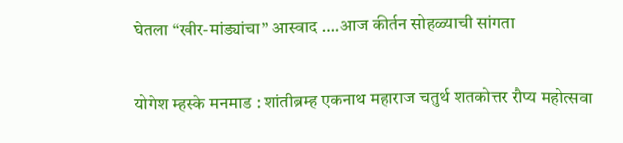घेतला “खीर-मांड्यांचा” आस्वाद ….आज कीर्तन सोहळ्याची सांगता

योगेश म्हस्के मनमाड : शांतीब्रम्ह एकनाथ महाराज चतुर्थ शतकोत्तर रौप्य महोत्सवा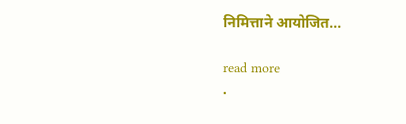निमित्ताने आयोजित...

read more
.